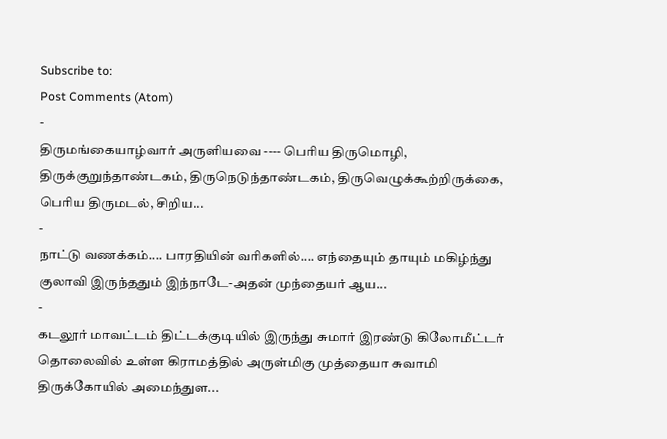Subscribe to:
Post Comments (Atom)
-
திருமங்கையாழ்வார் அருளியவை ---- பெரிய திருமொழி, திருக்குறுந்தாண்டகம், திருநெடுந்தாண்டகம், திருவெழுக்கூற்றிருக்கை, பெரிய திருமடல், சிறிய...
-
நாட்டு வணக்கம்.... பாரதியின் வரிகளில்.... எந்தையும் தாயும் மகிழ்ந்து குலாவி இருந்ததும் இந்நாடே-அதன் முந்தையர் ஆய...
-
கடலூர் மாவட்டம் திட்டக்குடியில் இருந்து சுமார் இரண்டு கிலோமீட்டர் தொலைவில் உள்ள கிராமத்தில் அருள்மிகு முத்தையா சுவாமி திருக்கோயில் அமைந்துள...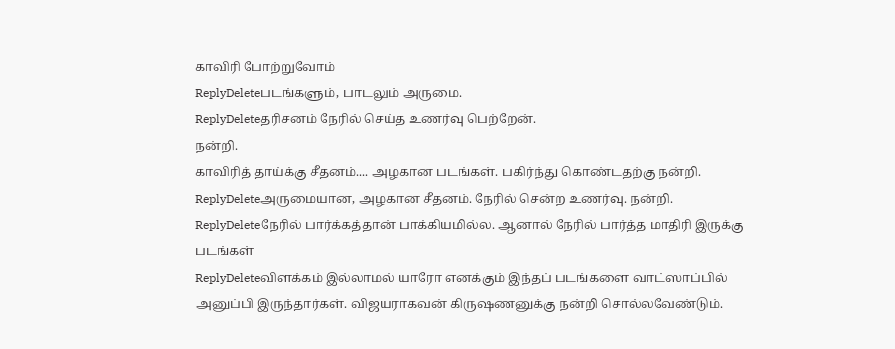காவிரி போற்றுவோம்
ReplyDeleteபடங்களும், பாடலும் அருமை.
ReplyDeleteதரிசனம் நேரில் செய்த உணர்வு பெற்றேன்.
நன்றி.
காவிரித் தாய்க்கு சீதனம்.... அழகான படங்கள். பகிர்ந்து கொண்டதற்கு நன்றி.
ReplyDeleteஅருமையான, அழகான சீதனம். நேரில் சென்ற உணர்வு. நன்றி.
ReplyDeleteநேரில் பார்க்கத்தான் பாக்கியமில்ல. ஆனால் நேரில் பார்த்த மாதிரி இருக்கு படங்கள்
ReplyDeleteவிளக்கம் இல்லாமல் யாரோ எனக்கும் இந்தப் படங்களை வாட்ஸாப்பில் அனுப்பி இருந்தார்கள். விஜயராகவன் கிருஷணனுக்கு நன்றி சொல்லவேண்டும்.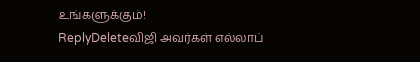உங்களுக்கும்!
ReplyDeleteவிஜி அவர்கள் எல்லாப்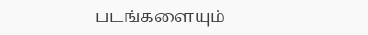படங்களையும்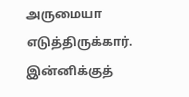அருமையா எடுத்திருக்கார். இன்னிக்குத்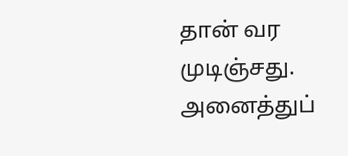தான் வர முடிஞ்சது. அனைத்துப்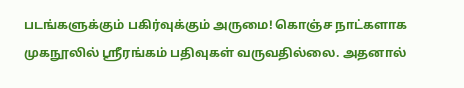படங்களுக்கும் பகிர்வுக்கும் அருமை! கொஞ்ச நாட்களாக முகநூலில் ஶ்ரீரங்கம் பதிவுகள் வருவதில்லை. அதனால்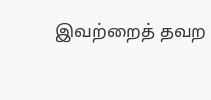இவற்றைத் தவற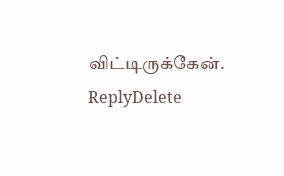விட்டிருக்கேன்.
ReplyDelete